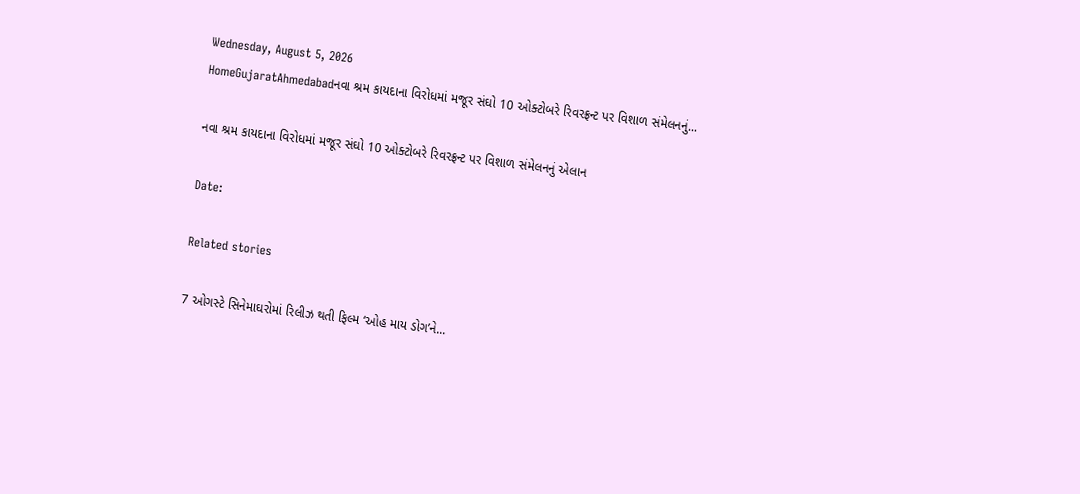Wednesday, August 5, 2026
HomeGujaratAhmedabadનવા શ્રમ કાયદાના વિરોધમાં મજૂર સંઘો 10 ઓક્ટોબરે રિવરફ્રન્ટ પર વિશાળ સંમેલનનું...

નવા શ્રમ કાયદાના વિરોધમાં મજૂર સંઘો 10 ઓક્ટોબરે રિવરફ્રન્ટ પર વિશાળ સંમેલનનું એલાન

Date:

Related stories

7 ઓગસ્ટે સિનેમાઘરોમાં રિલીઝ થતી ફિલ્મ ‘ઓહ માય ડોગ’ને...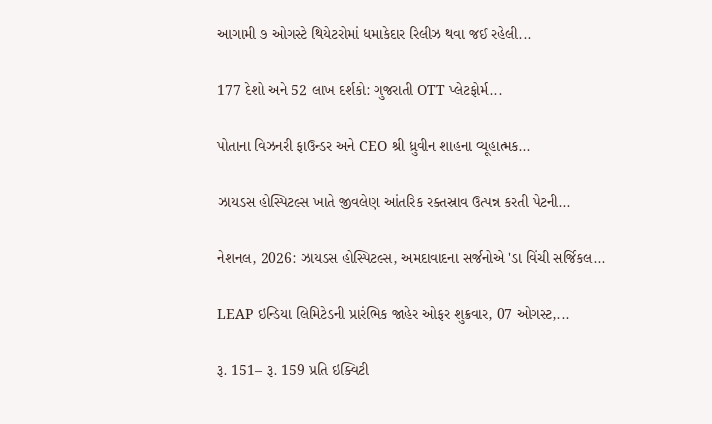આગામી ૭ ઓગસ્ટે થિયેટરોમાં ધમાકેદાર રિલીઝ થવા જઈ રહેલી...

177 દેશો અને 52 લાખ દર્શકો: ગુજરાતી OTT પ્લેટફોર્મ...

પોતાના વિઝનરી ફાઉન્ડર અને CEO શ્રી ધ્રુવીન શાહના વ્યૂહાત્મક...

ઝાયડસ હોસ્પિટલ્સ ખાતે જીવલેણ આંતરિક રક્તસ્રાવ ઉત્પન્ન કરતી પેટની...

નેશનલ, 2026: ઝાયડસ હોસ્પિટલ્સ, અમદાવાદના સર્જનોએ 'ડા વિંચી સર્જિકલ...

LEAP ઇન્ડિયા લિમિટેડની પ્રારંભિક જાહેર ઓફર શુક્રવાર, 07 ઓગસ્ટ,...

રૂ. 151– રૂ. 159 પ્રતિ ઇક્વિટી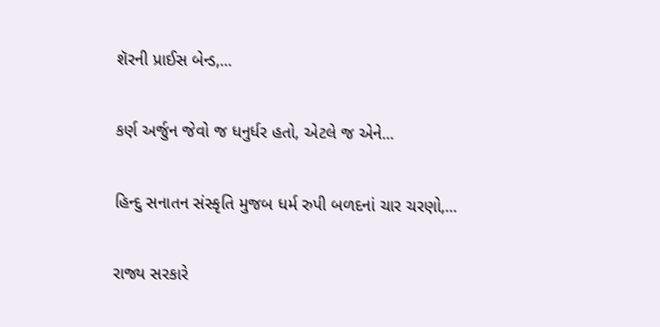શૅરની પ્રાઈસ બેન્ડ,...

કર્ણ અર્જુન જેવો જ ધનુર્ધર હતો, એટલે જ એને...

હિન્દુ સનાતન સંસ્કૃતિ મુજબ ધર્મ રુપી બળદનાં ચાર ચરણો,...

રાજ્ય સરકારે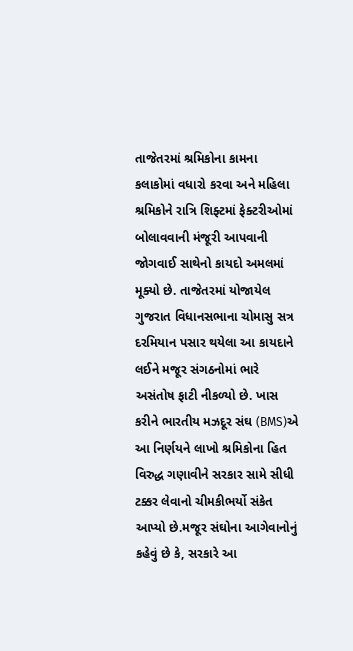તાજેતરમાં શ્રમિકોના કામના કલાકોમાં વધારો કરવા અને મહિલા શ્રમિકોને રાત્રિ શિફ્ટમાં ફેક્ટરીઓમાં બોલાવવાની મંજૂરી આપવાની જોગવાઈ સાથેનો કાયદો અમલમાં મૂક્યો છે. તાજેતરમાં યોજાયેલ ગુજરાત વિધાનસભાના ચોમાસુ સત્ર દરમિયાન પસાર થયેલા આ કાયદાને લઈને મજૂર સંગઠનોમાં ભારે અસંતોષ ફાટી નીકળ્યો છે. ખાસ કરીને ભારતીય મઝદૂર સંઘ (BMS)એ આ નિર્ણયને લાખો શ્રમિકોના હિત વિરુદ્ધ ગણાવીને સરકાર સામે સીધી ટક્કર લેવાનો ચીમકીભર્યો સંકેત આપ્યો છે.મજૂર સંઘોના આગેવાનોનું કહેવું છે કે, સરકારે આ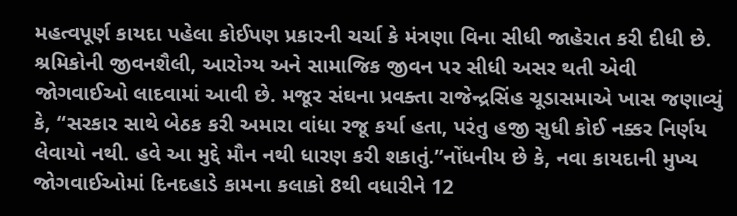મહત્વપૂર્ણ કાયદા પહેલા કોઈપણ પ્રકારની ચર્ચા કે મંત્રણા વિના સીધી જાહેરાત કરી દીધી છે. શ્રમિકોની જીવનશૈલી, આરોગ્ય અને સામાજિક જીવન પર સીધી અસર થતી એવી જોગવાઈઓ લાદવામાં આવી છે. મજૂર સંઘના પ્રવક્તા રાજેન્દ્રસિંહ ચૂડાસમાએ ખાસ જણાવ્યું કે, “સરકાર સાથે બેઠક કરી અમારા વાંધા રજૂ કર્યા હતા, પરંતુ હજી સુધી કોઈ નક્કર નિર્ણય લેવાયો નથી. હવે આ મુદ્દે મૌન નથી ધારણ કરી શકાતું.”નોંધનીય છે કે, નવા કાયદાની મુખ્ય જોગવાઈઓમાં દિનદહાડે કામના કલાકો 8થી વધારીને 12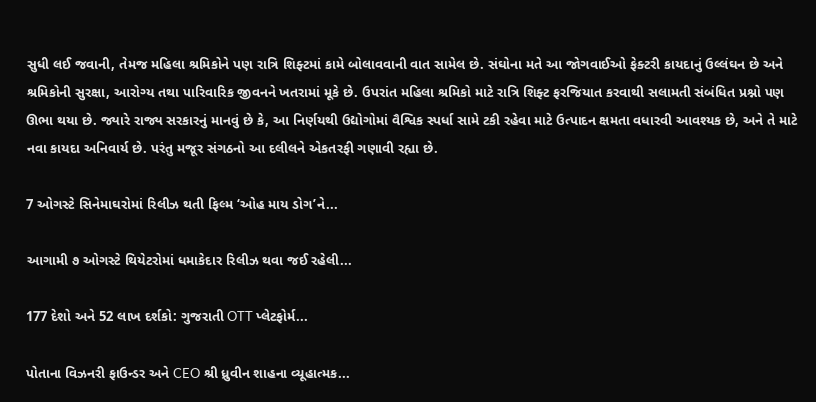સુધી લઈ જવાની, તેમજ મહિલા શ્રમિકોને પણ રાત્રિ શિફ્ટમાં કામે બોલાવવાની વાત સામેલ છે. સંઘોના મતે આ જોગવાઈઓ ફેક્ટરી કાયદાનું ઉલ્લંઘન છે અને શ્રમિકોની સુરક્ષા, આરોગ્ય તથા પારિવારિક જીવનને ખતરામાં મૂકે છે. ઉપરાંત મહિલા શ્રમિકો માટે રાત્રિ શિફ્ટ ફરજિયાત કરવાથી સલામતી સંબંધિત પ્રશ્નો પણ ઊભા થયા છે. જ્યારે રાજ્ય સરકારનું માનવું છે કે, આ નિર્ણયથી ઉદ્યોગોમાં વૈશ્વિક સ્પર્ધા સામે ટકી રહેવા માટે ઉત્પાદન ક્ષમતા વધારવી આવશ્યક છે, અને તે માટે નવા કાયદા અનિવાર્ય છે. પરંતુ મજૂર સંગઠનો આ દલીલને એકતરફી ગણાવી રહ્યા છે.

7 ઓગસ્ટે સિનેમાઘરોમાં રિલીઝ થતી ફિલ્મ ‘ઓહ માય ડોગ’ને...

આગામી ૭ ઓગસ્ટે થિયેટરોમાં ધમાકેદાર રિલીઝ થવા જઈ રહેલી...

177 દેશો અને 52 લાખ દર્શકો: ગુજરાતી OTT પ્લેટફોર્મ...

પોતાના વિઝનરી ફાઉન્ડર અને CEO શ્રી ધ્રુવીન શાહના વ્યૂહાત્મક...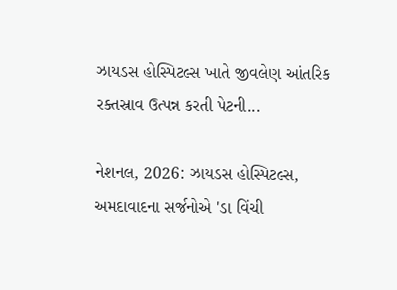ઝાયડસ હોસ્પિટલ્સ ખાતે જીવલેણ આંતરિક રક્તસ્રાવ ઉત્પન્ન કરતી પેટની...

નેશનલ, 2026: ઝાયડસ હોસ્પિટલ્સ, અમદાવાદના સર્જનોએ 'ડા વિંચી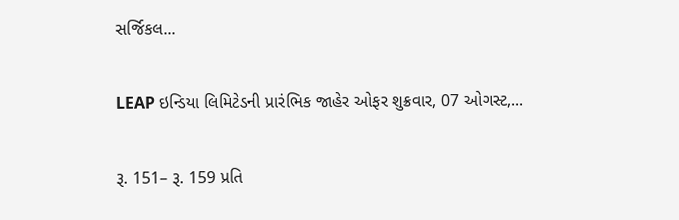સર્જિકલ...

LEAP ઇન્ડિયા લિમિટેડની પ્રારંભિક જાહેર ઓફર શુક્રવાર, 07 ઓગસ્ટ,...

રૂ. 151– રૂ. 159 પ્રતિ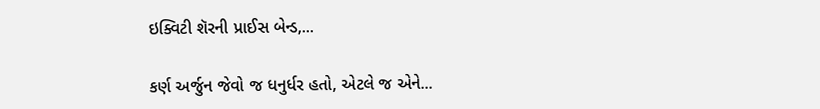ઇક્વિટી શૅરની પ્રાઈસ બેન્ડ,...

કર્ણ અર્જુન જેવો જ ધનુર્ધર હતો, એટલે જ એને...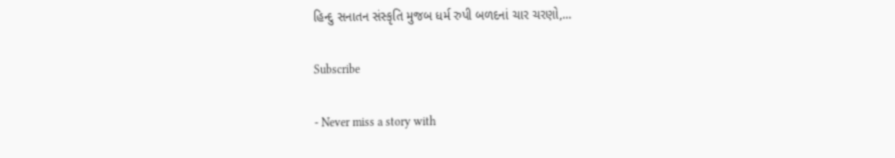હિન્દુ સનાતન સંસ્કૃતિ મુજબ ધર્મ રુપી બળદનાં ચાર ચરણો,...

Subscribe

- Never miss a story with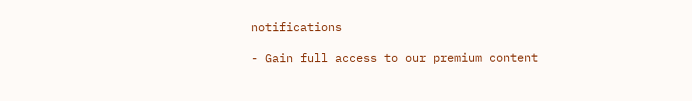notifications

- Gain full access to our premium content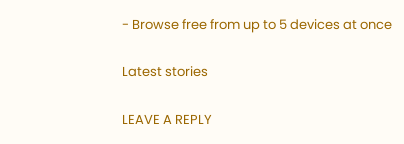- Browse free from up to 5 devices at once

Latest stories

LEAVE A REPLY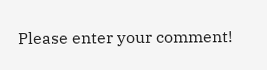Please enter your comment!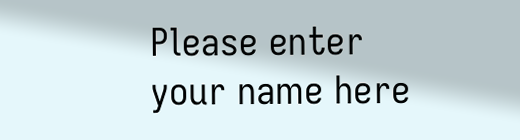Please enter your name here